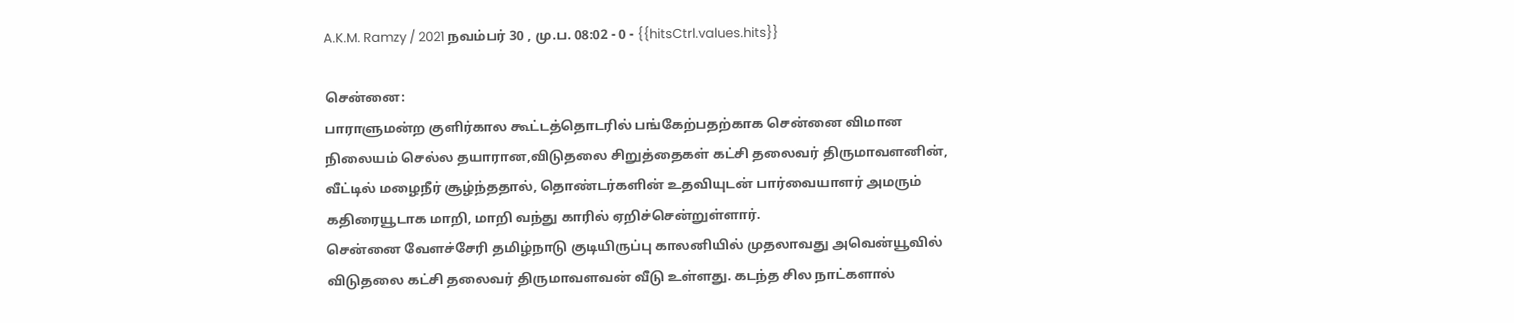A.K.M. Ramzy / 2021 நவம்பர் 30 , மு.ப. 08:02 - 0 - {{hitsCtrl.values.hits}}

சென்னை:
பாராளுமன்ற குளிர்கால கூட்டத்தொடரில் பங்கேற்பதற்காக சென்னை விமான நிலையம் செல்ல தயாரான,விடுதலை சிறுத்தைகள் கட்சி தலைவர் திருமாவளனின், வீட்டில் மழைநீர் சூழ்ந்ததால், தொண்டர்களின் உதவியுடன் பார்வையாளர் அமரும் கதிரையூடாக மாறி, மாறி வந்து காரில் ஏறிச்சென்றுள்ளார்.
சென்னை வேளச்சேரி தமிழ்நாடு குடியிருப்பு காலனியில் முதலாவது அவென்யூவில் விடுதலை கட்சி தலைவர் திருமாவளவன் வீடு உள்ளது. கடந்த சில நாட்களால்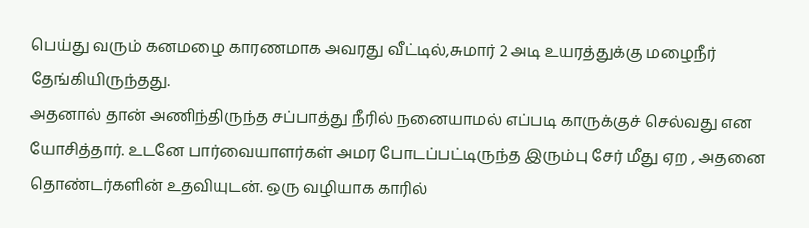பெய்து வரும் கனமழை காரணமாக அவரது வீட்டில்,சுமார் 2 அடி உயரத்துக்கு மழைநீர் தேங்கியிருந்தது.
அதனால் தான் அணிந்திருந்த சப்பாத்து நீரில் நனையாமல் எப்படி காருக்குச் செல்வது என யோசித்தார். உடனே பார்வையாளர்கள் அமர போடப்பட்டிருந்த இரும்பு சேர் மீது ஏற , அதனை தொண்டர்களின் உதவியுடன். ஒரு வழியாக காரில்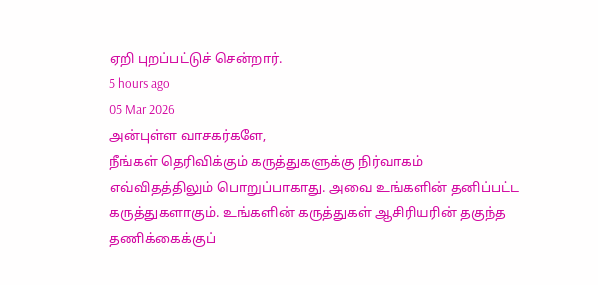ஏறி புறப்பட்டுச் சென்றார்.
5 hours ago
05 Mar 2026
அன்புள்ள வாசகர்களே,
நீங்கள் தெரிவிக்கும் கருத்துகளுக்கு நிர்வாகம் எவ்விதத்திலும் பொறுப்பாகாது. அவை உங்களின் தனிப்பட்ட கருத்துகளாகும். உங்களின் கருத்துகள் ஆசிரியரின் தகுந்த தணிக்கைக்குப்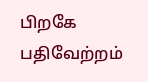பிறகே பதிவேற்றம்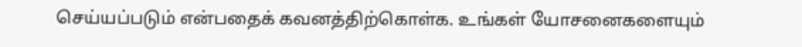செய்யப்படும் என்பதைக் கவனத்திற்கொள்க. உங்கள் யோசனைகளையும்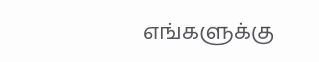எங்களுக்கு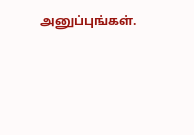அனுப்புங்கள்.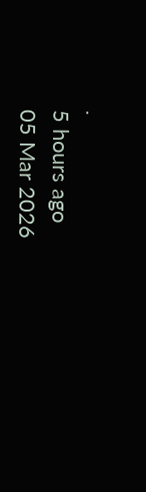.
5 hours ago
05 Mar 2026